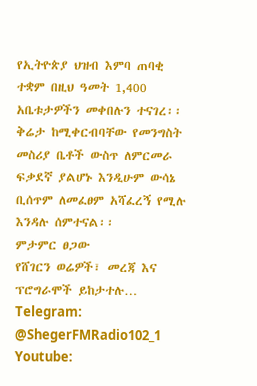የኢትዮጵያ ህዝብ እምባ ጠባቂ ተቋም በዚህ ዓመት 1,400 አቤቱታዎችን መቀበሉን ተናገረ፡፡
ቅሬታ ከሚቀርብባቸው የመንግስት መስሪያ ቤቶች ውስጥ ለምርመራ ፍቃደኛ ያልሆኑ እንዲሁም ውሳኔ ቢሰጥም ለመፈፀም አሻፈረኝ የሚሉ እንዳሉ ሰምተናል፡፡
ምታምር ፀጋው
የሸገርን ወሬዎች፣ መረጃ እና ፕሮግራሞች ይከታተሉ…
Telegram: @ShegerFMRadio102_1
Youtube: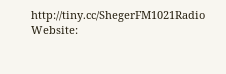http://tiny.cc/ShegerFM1021Radio
Website: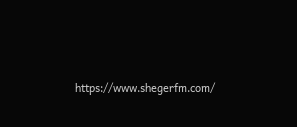https://www.shegerfm.com/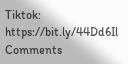Tiktok: https://bit.ly/44Dd6Il
Comments